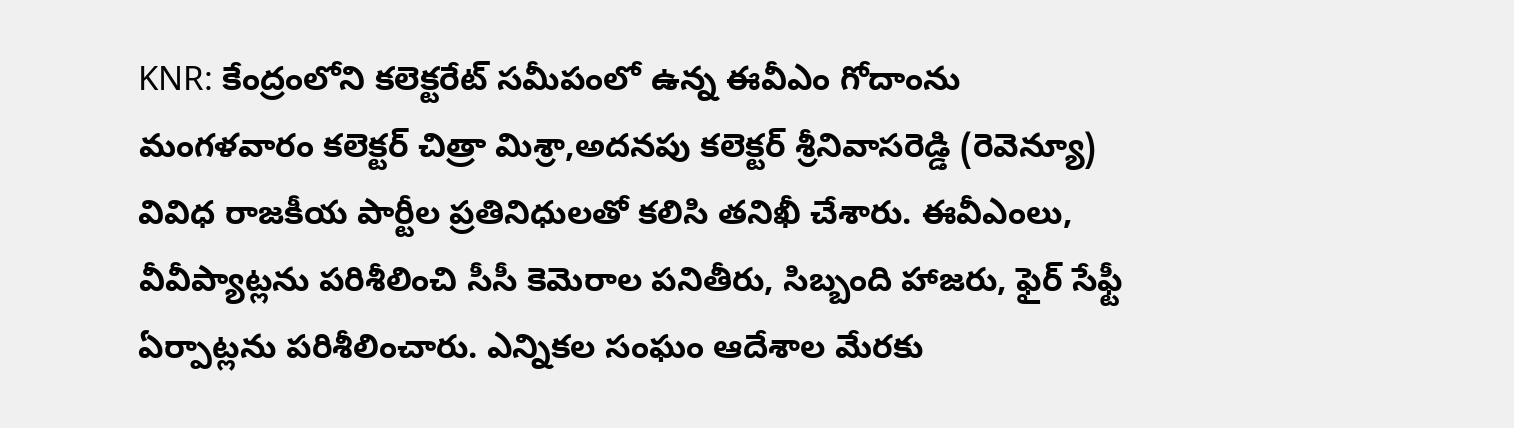KNR: కేంద్రంలోని కలెక్టరేట్ సమీపంలో ఉన్న ఈవీఎం గోదాంను మంగళవారం కలెక్టర్ చిత్రా మిశ్రా,అదనపు కలెక్టర్ శ్రీనివాసరెడ్డి (రెవెన్యూ) వివిధ రాజకీయ పార్టీల ప్రతినిధులతో కలిసి తనిఖీ చేశారు. ఈవీఎంలు, వీవీప్యాట్లను పరిశీలించి సీసీ కెమెరాల పనితీరు, సిబ్బంది హాజరు, ఫైర్ సేఫ్టీ ఏర్పాట్లను పరిశీలించారు. ఎన్నికల సంఘం ఆదేశాల మేరకు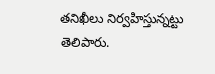తనిఖీలు నిర్వహిస్తున్నట్టు తెలిపారు.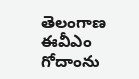తెలంగాణ
ఈవీఎం గోదాంను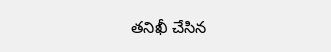తనిఖీ చేసిన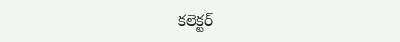కలెక్టర్